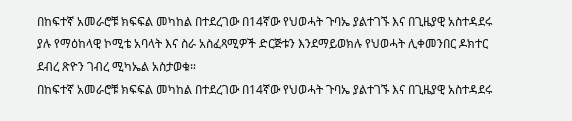በከፍተኛ አመራሮቹ ክፍፍል መካከል በተደረገው በ14ኛው የህወሓት ጉባኤ ያልተገኙ እና በጊዜያዊ አስተዳደሩ ያሉ የማዕከላዊ ኮሚቴ አባላት እና ስራ አስፈጻሚዎች ድርጅቱን እንደማይወክሉ የህወሓት ሊቀመንበር ዶክተር ደብረ ጽዮን ገብረ ሚካኤል አስታወቁ።
በከፍተኛ አመራሮቹ ክፍፍል መካከል በተደረገው በ14ኛው የህወሓት ጉባኤ ያልተገኙ እና በጊዜያዊ አስተዳደሩ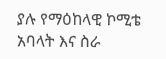ያሉ የማዕከላዊ ኮሚቴ አባላት እና ስራ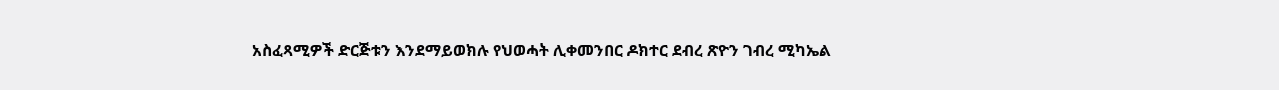አስፈጻሚዎች ድርጅቱን እንደማይወክሉ የህወሓት ሊቀመንበር ዶክተር ደብረ ጽዮን ገብረ ሚካኤል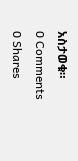አስታወቁ።
0 Comments
0 Shares